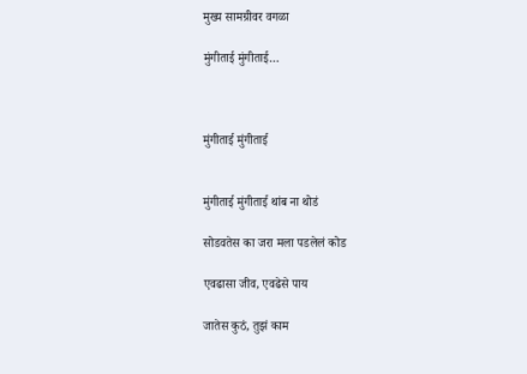मुख्य सामग्रीवर वगळा

मुंगीताई मुंगीताई…



मुंगीताई मुंगीताई


मुंगीताई मुंगीताई थांब ना थोडं

सोडवतेस का जरा मला पडलेलं कोड

एवढासा जीव, एवढेसे पाय

जातेस कुठं, तुझं काम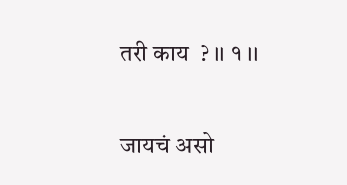तरी काय  ? ।। १ ।।


जायचं असो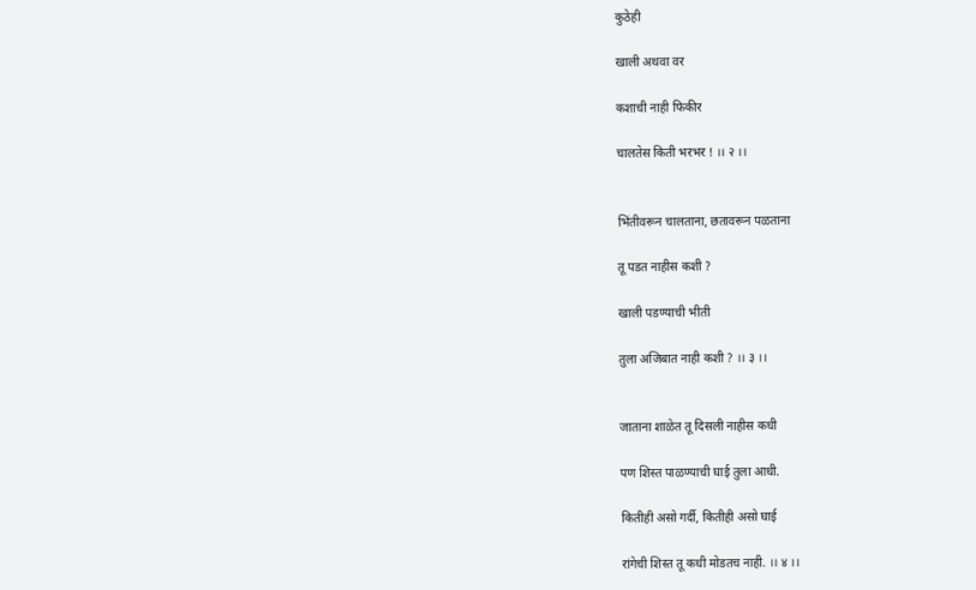कुठेही

खाली अथवा वर

कशाची नाही फिकीर

चालतेस किती भरभर ! ।। २ ।।


भिंतीवरून चालताना, छतावरून पळताना

तू पडत नाहीस कशी ?

खाली पडण्याची भीती

तुला अजिबात नाही कशी ? ।। ३ ।।


जाताना शाळेत तू दिसली नाहीस कधी

पण शिस्त पाळण्याची घाई तुला आधी.

कितीही असो गर्दी, कितीही असो घाई

रांगेची शिस्त तू कधी मोडतच नाही. ।। ४ ।।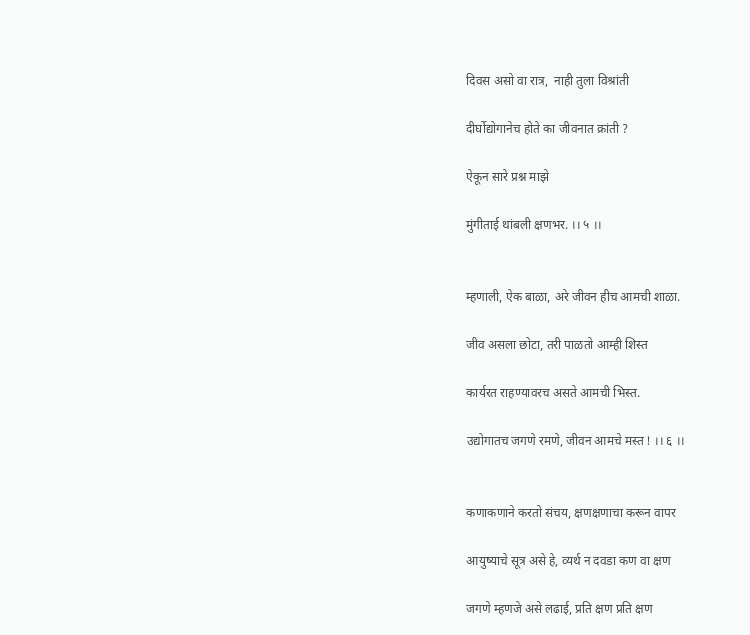दिवस असो वा रात्र,  नाही तुला विश्रांती

दीर्घोद्योगानेच होते का जीवनात क्रांती ?

ऐकून सारे प्रश्न माझे

मुंगीताई थांबली क्षणभर. ।। ५ ।।


म्हणाली, ऐक बाळा, अरे जीवन हीच आमची शाळा.

जीव असला छोटा, तरी पाळतो आम्ही शिस्त

कार्यरत राहण्यावरच असते आमची भिस्त.

उद्योगातच जगणे रमणे, जीवन आमचे मस्त ! ।। ६ ।।


कणाकणाने करतो संचय, क्षणक्षणाचा करून वापर

आयुष्याचे सूत्र असे हे, व्यर्थ न दवडा कण वा क्षण

जगणे म्हणजे असे लढाई, प्रति क्षण प्रति क्षण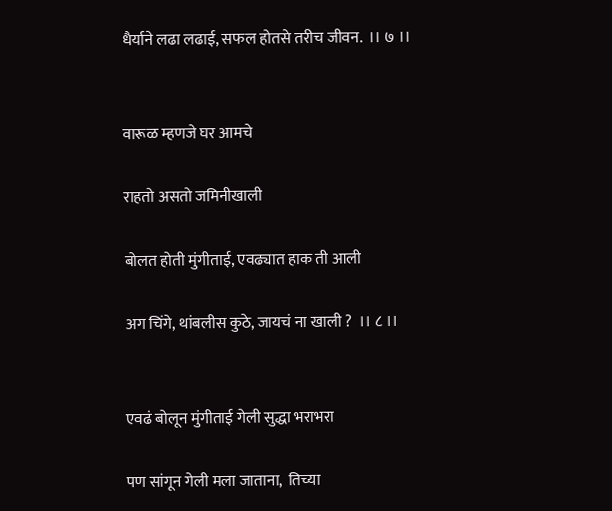धैर्याने लढा लढाई, सफल होतसे तरीच जीवन.  ।। ७ ।।


वारूळ म्हणजे घर आमचे

राहतो असतो जमिनीखाली

बोलत होती मुंगीताई, एवढ्यात हाक ती आली

अग चिंगे, थांबलीस कुठे, जायचं ना खाली ?  ।। ८ ।।


एवढं बोलून मुंगीताई गेली सुद्धा भराभरा

पण सांगून गेली मला जाताना,  तिच्या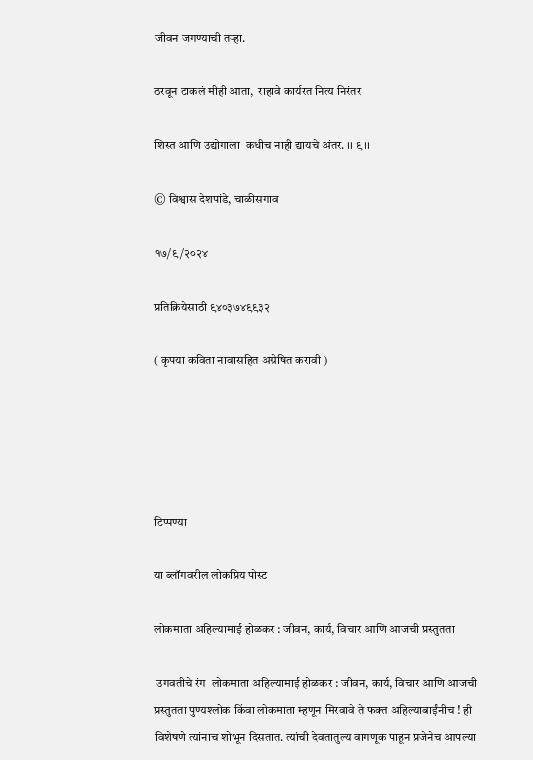जीवन जगण्याची तऱ्हा.

ठरवून टाकलं मीही आता,  राहावे कार्यरत नित्य निरंतर

शिस्त आणि उद्योगाला  कधीच नाही द्यायचे अंतर. ।। ९ ।।

© विश्वास देशपांडे, चाळीसगाव

१७/९/२०२४

प्रतिक्रियेसाठी ९४०३७४९९३२

( कृपया कविता नावासहित अग्रेषित करावी )





टिप्पण्या

या ब्लॉगवरील लोकप्रिय पोस्ट

लोकमाता अहिल्यामाई होळकर : जीवन, कार्य, विचार आणि आजची प्रस्तुतता

 उगवतीचे रंग  लोकमाता अहिल्यामाई होळकर : जीवन, कार्य, विचार आणि आजची प्रस्तुतता पुण्यश्लोक किंवा लोकमाता म्हणून मिरवावे ते फक्त अहिल्याबाईंनीच ! ही विशेषणे त्यांनाच शोभून दिसतात. त्यांची देवतातुल्य वागणूक पाहून प्रजेनेच आपल्या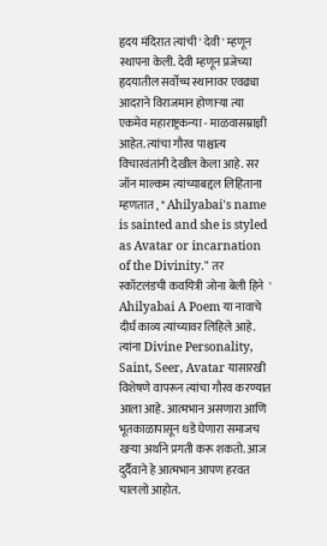हृदय मंदिरात त्यांची ' देवी ' म्हणून स्थापना केली. देवी म्हणून प्रजेच्या हृदयातील सर्वोच्च स्थानावर एवढ्या आदराने विराजमान होणाऱ्या त्या एकमेव महाराष्ट्रकन्या - माळवासम्राज्ञी आहेत. त्यांचा गौरव पाश्चात्य विचारवंतांनी देखील केला आहे. सर जॉन माल्कम त्यांच्याबद्दल लिहिताना म्हणतात , " Ahilyabai's name is sainted and she is styled as Avatar or incarnation of the Divinity." तर स्कॉटलंडची कवयित्री जोना बेली हिने  ' Ahilyabai A Poem या नावाचे दीर्घ काव्य त्यांच्यावर लिहिले आहे. त्यांना Divine Personality, Saint, Seer, Avatar यासारखी विशेषणे वापरून त्यांचा गौरव करण्यात आला आहे. आत्मभान असणारा आणि भूतकाळापासून धडे घेणारा समाजच खऱ्या अर्थाने प्रगती करू शकतो. आज दुर्दैवाने हे आत्मभान आपण हरवत चाललो आहोत.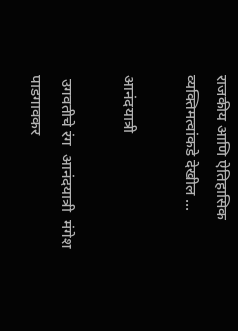राजकीय आणि ऐतिहासिक व्यक्तिमत्वांकडे देखील ...

आनंदयात्री

 उगवतीचे रंग  आनंदयात्री  मंगेश पाडगावकर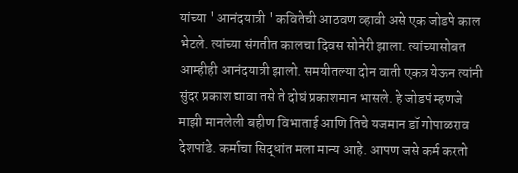यांच्या ' आनंदयात्री ' कवितेची आठवण व्हावी असे एक जोडपे काल भेटले. त्यांच्या संगतीत कालचा दिवस सोनेरी झाला. त्यांच्यासोबत आम्हीही आनंदयात्री झालो. समयीतल्या दोन वाती एकत्र येऊन त्यांनी सुंदर प्रकाश द्यावा तसे ते दोघं प्रकाशमान भासले. हे जोडपं म्हणजे माझी मानलेली बहीण विभाताई आणि तिचे यजमान डॉ गोपाळराव देशपांडे. कर्माचा सिद्धांत मला मान्य आहे. आपण जसे कर्म करतो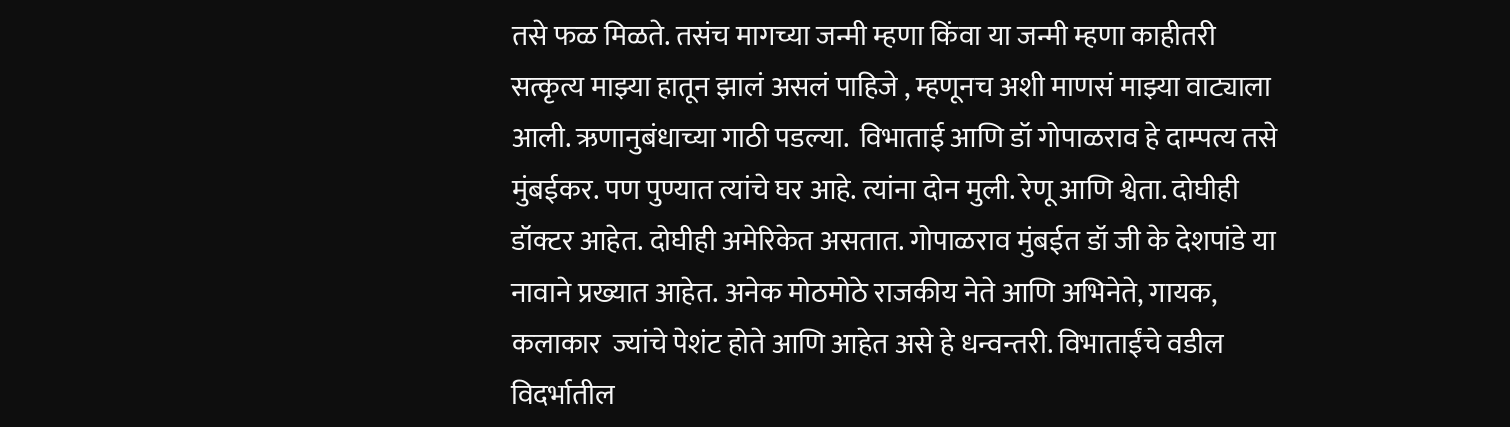तसे फळ मिळते. तसंच मागच्या जन्मी म्हणा किंवा या जन्मी म्हणा काहीतरी सत्कृत्य माझ्या हातून झालं असलं पाहिजे , म्हणूनच अशी माणसं माझ्या वाट्याला आली. ऋणानुबंधाच्या गाठी पडल्या.  विभाताई आणि डॉ गोपाळराव हे दाम्पत्य तसे मुंबईकर. पण पुण्यात त्यांचे घर आहे. त्यांना दोन मुली. रेणू आणि श्वेता. दोघीही डॉक्टर आहेत. दोघीही अमेरिकेत असतात. गोपाळराव मुंबईत डॉ जी के देशपांडे या नावाने प्रख्यात आहेत. अनेक मोठमोठे राजकीय नेते आणि अभिनेते, गायक, कलाकार  ज्यांचे पेशंट होते आणि आहेत असे हे धन्वन्तरी. विभाताईंचे वडील विदर्भातील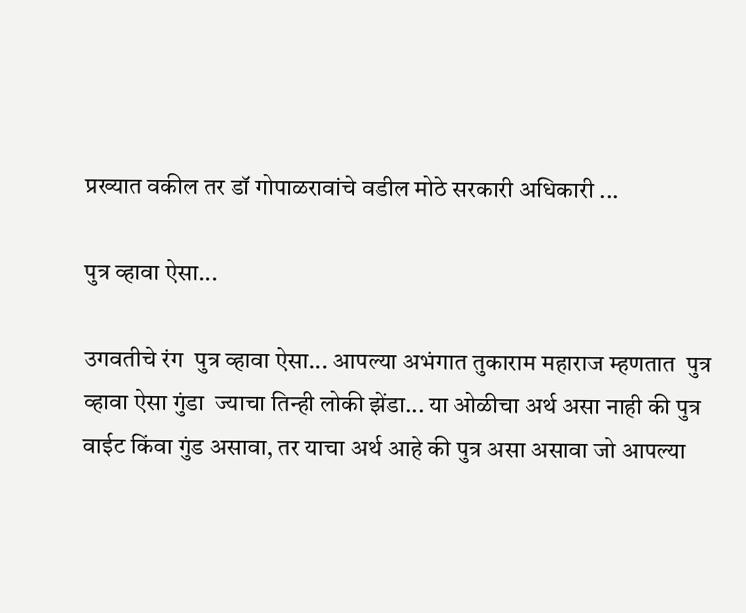प्रख्यात वकील तर डॉ गोपाळरावांचे वडील मोठे सरकारी अधिकारी ...

पुत्र व्हावा ऐसा...

उगवतीचे रंग  पुत्र व्हावा ऐसा... आपल्या अभंगात तुकाराम महाराज म्हणतात  पुत्र व्हावा ऐसा गुंडा  ज्याचा तिन्ही लोकी झेंडा... या ओळीचा अर्थ असा नाही की पुत्र वाईट किंवा गुंड असावा, तर याचा अर्थ आहे की पुत्र असा असावा जो आपल्या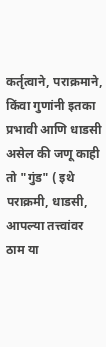कर्तृत्वाने, पराक्रमाने, किंवा गुणांनी इतका प्रभावी आणि धाडसी असेल की जणू काही तो "गुंड" ( इथे पराक्रमी, धाडसी, आपल्या तत्त्वांवर ठाम या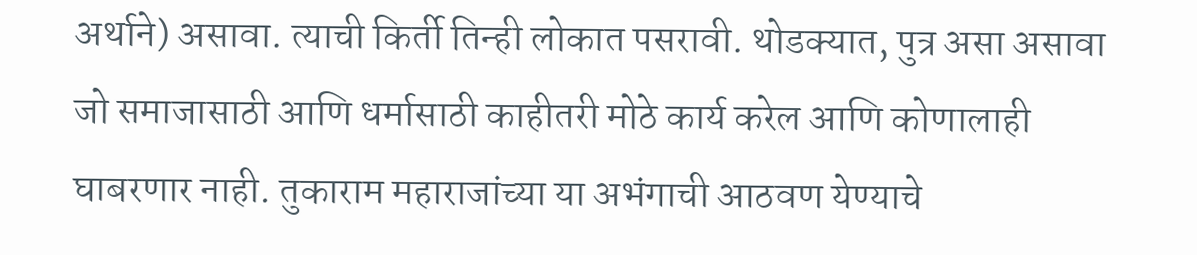अर्थाने) असावा. त्याची किर्ती तिन्ही लोकात पसरावी. थोडक्यात, पुत्र असा असावा जो समाजासाठी आणि धर्मासाठी काहीतरी मोठे कार्य करेल आणि कोणालाही घाबरणार नाही. तुकाराम महाराजांच्या या अभंगाची आठवण येण्याचे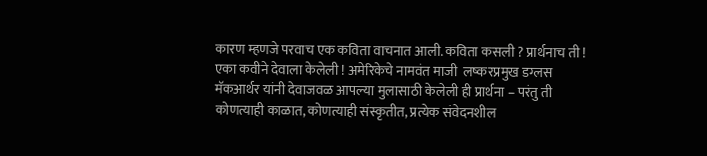कारण म्हणजे परवाच एक कविता वाचनात आली. कविता कसली ? प्रार्थनाच ती ! एका कवीने देवाला केलेली ! अमेरिकेचे नामवंत माजी  लष्करप्रमुख डग्लस मॅकआर्थर यांनी देवाजवळ आपल्या मुलासाठी केलेली ही प्रार्थना – परंतु ती कोणत्याही काळात, कोणत्याही संस्कृतीत, प्रत्येक संवेदनशील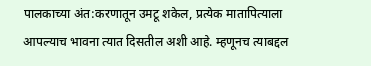पालकाच्या अंत:करणातून उमटू शकेल, प्रत्येक मातापित्याला आपल्याच भावना त्यात दिसतील अशी आहे. म्हणूनच त्याबद्दल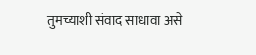तुमच्याशी संवाद साधावा असे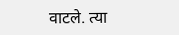वाटले. त्या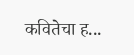कवितेचा ह...